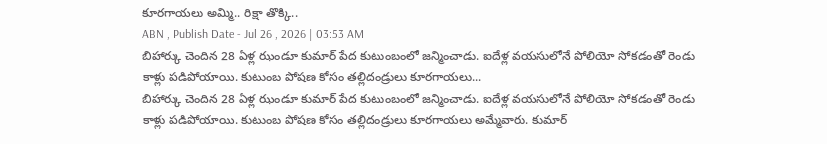కూరగాయలు అమ్మి.. రిక్షా తొక్కి..
ABN , Publish Date - Jul 26 , 2026 | 03:53 AM
బిహార్కు చెందిన 28 ఏళ్ల ఝండూ కుమార్ పేద కుటుంబంలో జన్మించాడు. ఐదేళ్ల వయసులోనే పోలియో సోకడంతో రెండు కాళ్లు పడిపోయాయి. కుటుంబ పోషణ కోసం తల్లిదండ్రులు కూరగాయలు...
బిహార్కు చెందిన 28 ఏళ్ల ఝండూ కుమార్ పేద కుటుంబంలో జన్మించాడు. ఐదేళ్ల వయసులోనే పోలియో సోకడంతో రెండు కాళ్లు పడిపోయాయి. కుటుంబ పోషణ కోసం తల్లిదండ్రులు కూరగాయలు అమ్మేవారు. కుమార్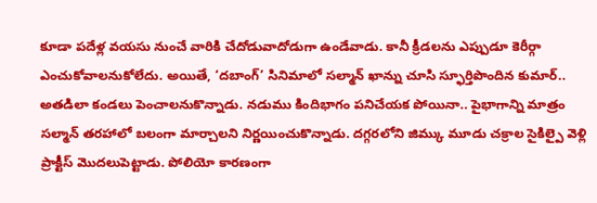కూడా పదేళ్ల వయసు నుంచే వారికి చేదోడువాదోడుగా ఉండేవాడు. కానీ క్రీడలను ఎప్పుడూ కెరీర్గా ఎంచుకోవాలనుకోలేదు. అయితే, ‘దబాంగ్’ సినిమాలో సల్మాన్ ఖాన్ను చూసి స్ఫూర్తిపొందిన కుమార్.. అతడిలా కండలు పెంచాలనుకొన్నాడు. నడుము కిందిభాగం పనిచేయక పోయినా.. పైభాగాన్ని మాత్రం సల్మాన్ తరహాలో బలంగా మార్చాలని నిర్ణయించుకొన్నాడు. దగ్గరలోని జిమ్కు మూడు చక్రాల సైకిల్పై వెళ్లి ప్రాక్టీస్ మొదలుపెట్టాడు. పోలియో కారణంగా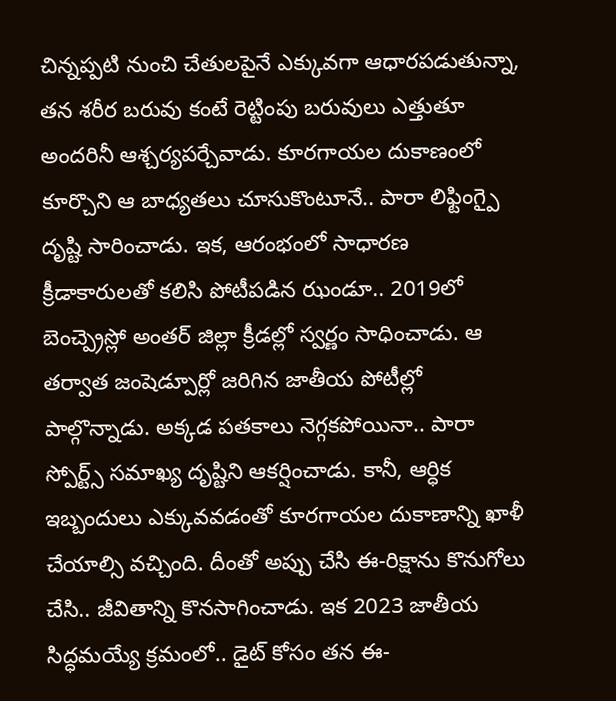చిన్నప్పటి నుంచి చేతులపైనే ఎక్కువగా ఆధారపడుతున్నా, తన శరీర బరువు కంటే రెట్టింపు బరువులు ఎత్తుతూ అందరినీ ఆశ్చర్యపర్చేవాడు. కూరగాయల దుకాణంలో కూర్చొని ఆ బాధ్యతలు చూసుకొంటూనే.. పారా లిఫ్టింగ్పై దృష్టి సారించాడు. ఇక, ఆరంభంలో సాధారణ క్రీడాకారులతో కలిసి పోటీపడిన ఝండూ.. 2019లో బెంచ్ప్రెస్లో అంతర్ జిల్లా క్రీడల్లో స్వర్ణం సాధించాడు. ఆ తర్వాత జంషెడ్పూర్లో జరిగిన జాతీయ పోటీల్లో పాల్గొన్నాడు. అక్కడ పతకాలు నెగ్గకపోయినా.. పారా స్పోర్ట్స్ సమాఖ్య దృష్టిని ఆకర్షించాడు. కానీ, ఆర్ధిక ఇబ్బందులు ఎక్కువవడంతో కూరగాయల దుకాణాన్ని ఖాళీ చేయాల్సి వచ్చింది. దీంతో అప్పు చేసి ఈ-రిక్షాను కొనుగోలు చేసి.. జీవితాన్ని కొనసాగించాడు. ఇక 2023 జాతీయ సిద్ధమయ్యే క్రమంలో.. డైట్ కోసం తన ఈ-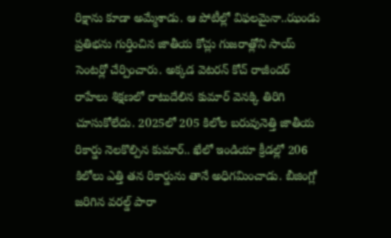రిక్షాను కూడా అమ్మేశాడు. ఆ పోటీల్లో విఫలమైనా..ఝండు ప్రతిభను గుర్తించిన జాతీయ కోచ్లు గుజరాత్లోని సాయ్ సెంటర్లో చేర్పించారు. అక్కడ వెటరన్ కోచ్ రాజీందర్ రాహేలు శిక్షణలో రాటుదేలిన కుమార్ వెనక్కి తిరిగి చూసుకోలేదు. 2025లో 205 కిలోల బరువునెత్తి జాతీయ రికార్డు నెలకొల్పిన కుమార్.. ఖేలో ఇండియా క్రీడల్లో 206 కిలోలు ఎత్తి తన రికార్డును తానే అధిగమించాడు. బీజింగ్లో జరిగిన వరల్డ్ పారా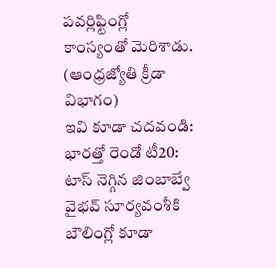పవర్లిఫ్టింగ్లో కాంస్యంతో మెరిశాడు.
(ఆంధ్రజ్యోతి క్రీడా విభాగం)
ఇవి కూడా చదవండి:
భారత్తో రెండో టీ20: టాస్ నెగ్గిన జింబాబ్వే
వైభవ్ సూర్యవంశీకి బౌలింగ్లో కూడా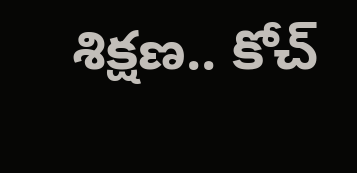శిక్షణ.. కోచ్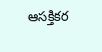ఆసక్తికర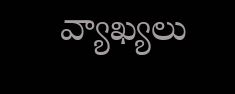వ్యాఖ్యలు